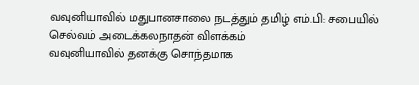வவுனியாவில் மதுபானசாலை நடத்தும் தமிழ் எம்.பி: சபையில் செல்வம் அடைக்கலநாதன் விளக்கம்
வவுனியாவில் தனக்கு சொந்தமாக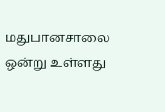மதுபானசாலை ஒன்று உள்ளது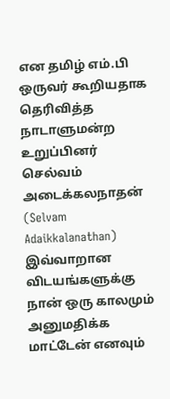என தமிழ் எம்.பி ஒருவர் கூறியதாக தெரிவித்த நாடாளுமன்ற உறுப்பினர் செல்வம் அடைக்கலநாதன் (Selvam Adaikkalanathan) இவ்வாறான விடயங்களுக்கு நான் ஒரு காலமும் அனுமதிக்க மாட்டேன் எனவும்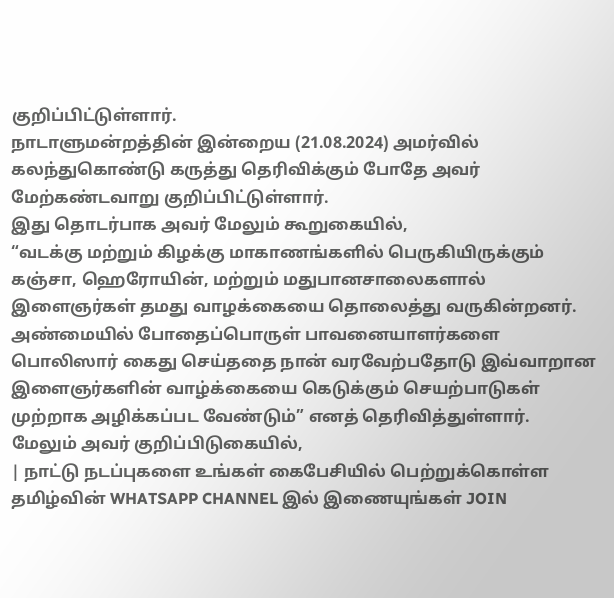குறிப்பிட்டுள்ளார்.
நாடாளுமன்றத்தின் இன்றைய (21.08.2024) அமர்வில் கலந்துகொண்டு கருத்து தெரிவிக்கும் போதே அவர் மேற்கண்டவாறு குறிப்பிட்டுள்ளார்.
இது தொடர்பாக அவர் மேலும் கூறுகையில்,
“வடக்கு மற்றும் கிழக்கு மாகாணங்களில் பெருகியிருக்கும் கஞ்சா, ஹெரோயின், மற்றும் மதுபானசாலைகளால் இளைஞர்கள் தமது வாழக்கையை தொலைத்து வருகின்றனர்.
அண்மையில் போதைப்பொருள் பாவனையாளர்களை பொலிஸார் கைது செய்ததை நான் வரவேற்பதோடு இவ்வாறான இளைஞர்களின் வாழ்க்கையை கெடுக்கும் செயற்பாடுகள் முற்றாக அழிக்கப்பட வேண்டும்” எனத் தெரிவித்துள்ளார்.
மேலும் அவர் குறிப்பிடுகையில்,
| நாட்டு நடப்புகளை உங்கள் கைபேசியில் பெற்றுக்கொள்ள தமிழ்வின் WHATSAPP CHANNEL இல் இணையுங்கள் JOIN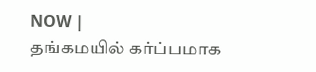NOW |
தங்கமயில் கர்ப்பமாக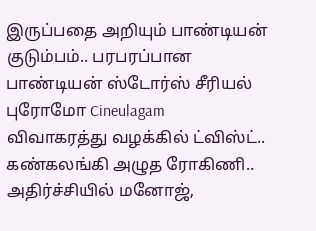இருப்பதை அறியும் பாண்டியன் குடும்பம்.. பரபரப்பான பாண்டியன் ஸ்டோர்ஸ் சீரியல் புரோமோ Cineulagam
விவாகரத்து வழக்கில் ட்விஸ்ட்.. கண்கலங்கி அழுத ரோகிணி.. அதிர்ச்சியில் மனோஜ்,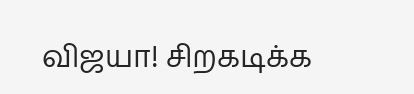விஜயா! சிறகடிக்க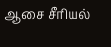ஆசை சீரியல்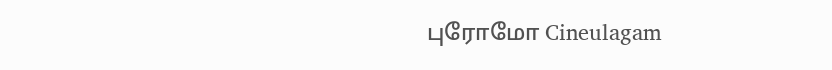புரோமோ Cineulagam